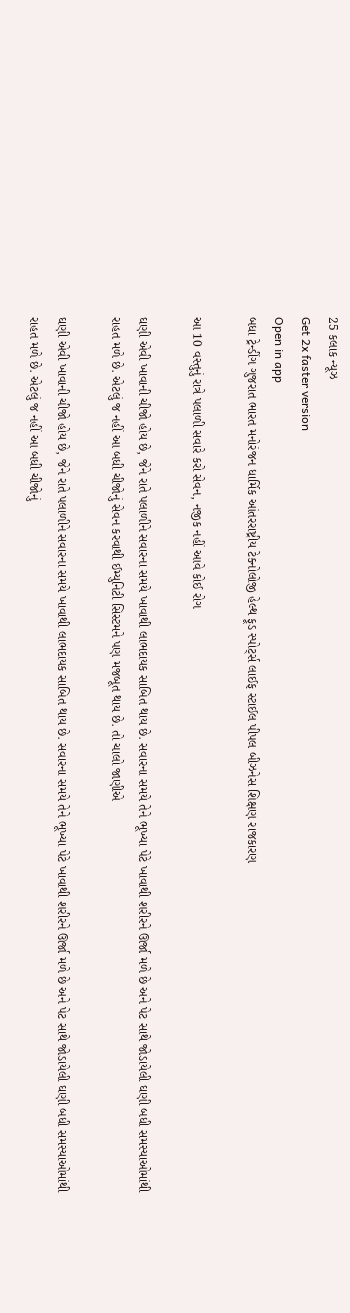25 કલાક ન્યૂઝ
Get 2x faster version
Open in app
બધા ટ્રેન્ડીંગ ગુજરાત ભારત મનોરંજન ધાર્મિક આંતરરાષ્ટ્રીય ટેક્નોલોજી હેલ્થ ફૂડ સ્પોર્ટ્સ લાઈફ સ્ટાઈલ પીપલ બીઝનેસ શિક્ષણ રાજકારણ

આ 10 વસ્તુનું રાત્રે પલાળી સવારે કરો સેવન, નજીક નહીં આવે કોઈ રોગ

ઘણી એવી ખાવાની ચીજો હોય છે, જેને રાતે પલાળીને સવારના સમયે ખાવાથી લાભદાયક સાબિત થાય છે. સવારના સમયે તેને ભૂખ્યા પેટે ખાવાથી શરીરને ઊર્જા મળે છે અને પેટ સાથે જોડાયેલી ઘણી બધી સમસ્યાઓમાંથી રાહત મળે છે. એટલું જ નહીં આ બધી ચીજોનું સેવન કરવાથી ઈમ્યુનિટી સિસ્ટમને પણ મજબૂત થાય છે. તો ચાલો જાણીએ

ઘણી એવી ખાવાની ચીજો હોય છે, જેને રાતે પલાળીને સવારના સમયે ખાવાથી લાભદાયક સાબિત થાય છે. સવારના સમયે તેને ભૂખ્યા પેટે ખાવાથી શરીરને ઊર્જા મળે છે અને પેટ સાથે જોડાયેલી ઘણી બધી સમસ્યાઓમાંથી રાહત મળે છે. એટલું જ નહીં આ બધી ચીજોનું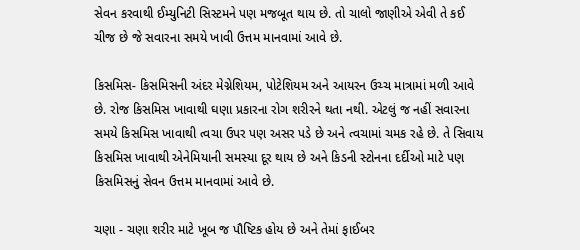સેવન કરવાથી ઈમ્યુનિટી સિસ્ટમને પણ મજબૂત થાય છે. તો ચાલો જાણીએ એવી તે કઈ ચીજ છે જે સવારના સમયે ખાવી ઉત્તમ માનવામાં આવે છે.

કિસમિસ- કિસમિસની અંદર મેગ્નેશિયમ, પોટેશિયમ અને આયરન ઉચ્ચ માત્રામાં મળી આવે છે. રોજ કિસમિસ ખાવાથી ઘણા પ્રકારના રોગ શરીરને થતા નથી. એટલું જ નહીં સવારના સમયે કિસમિસ ખાવાથી ત્વચા ઉપર પણ અસર પડે છે અને ત્વચામાં ચમક રહે છે. તે સિવાય કિસમિસ ખાવાથી એનેમિયાની સમસ્યા દૂર થાય છે અને કિડની સ્ટોનના દર્દીઓ માટે પણ કિસમિસનું સેવન ઉત્તમ માનવામાં આવે છે.

ચણા - ચણા શરીર માટે ખૂબ જ પૌષ્ટિક હોય છે અને તેમાં ફાઈબર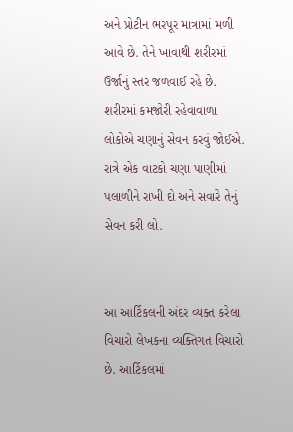અને પ્રોટીન ભરપૂર માત્રામાં મળી આવે છે. તેને ખાવાથી શરીરમાં ઉર્જાનું સ્તર જળવાઈ રહે છે. શરીરમાં કમજોરી રહેવાવાળા લોકોએ ચણાનું સેવન કરવું જોઈએ. રાત્રે એક વાટકો ચણા પાણીમાં પલાળીને રાખી દો અને સવારે તેનું સેવન કરી લો.


આ આર્ટિકલની અંદર વ્યક્ત કરેલા વિચારો લેખકના વ્યક્તિગત વિચારો છે. આર્ટિકલમાં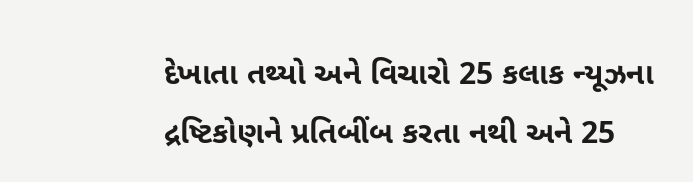દેખાતા તથ્યો અને વિચારો 25 કલાક ન્યૂઝના દ્રષ્ટિકોણને પ્રતિબીંબ કરતા નથી અને 25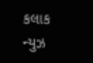કલાક ન્યુઝ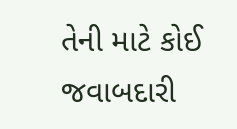તેની માટે કોઈ જવાબદારી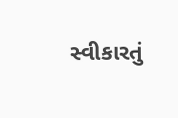સ્વીકારતું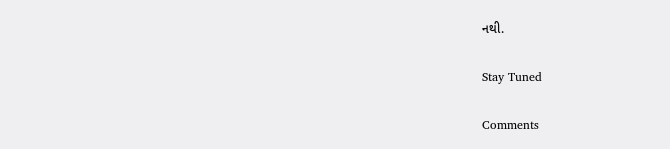નથી.

Stay Tuned

Comments